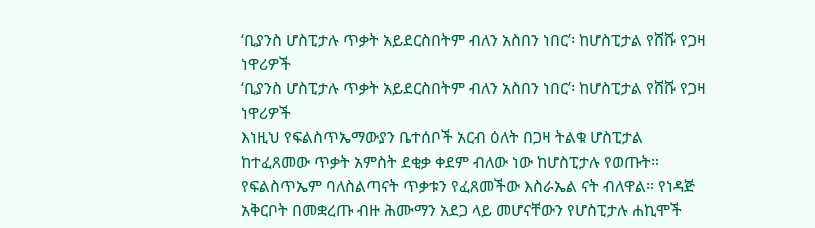‘ቢያንስ ሆስፒታሉ ጥቃት አይደርስበትም ብለን አስበን ነበር’፡ ከሆስፒታል የሸሹ የጋዛ ነዋሪዎች
‘ቢያንስ ሆስፒታሉ ጥቃት አይደርስበትም ብለን አስበን ነበር’፡ ከሆስፒታል የሸሹ የጋዛ ነዋሪዎች
እነዚህ የፍልስጥኤማውያን ቤተሰቦች አርብ ዕለት በጋዛ ትልቁ ሆስፒታል ከተፈጸመው ጥቃት አምስት ደቂቃ ቀደም ብለው ነው ከሆስፒታሉ የወጡት። የፍልስጥኤም ባለስልጣናት ጥቃቱን የፈጸመችው እስራኤል ናት ብለዋል። የነዳጅ አቅርቦት በመቋረጡ ብዙ ሕሙማን አደጋ ላይ መሆናቸውን የሆስፒታሉ ሐኪሞች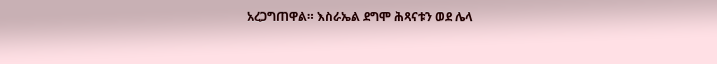አረጋግጠዋል። እስራኤል ደግሞ ሕጻናቱን ወደ ሌላ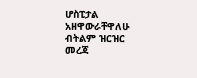ሆስፒታል አዘዋውራቸዋለሁ ብትልም ዝርዝር መረጃ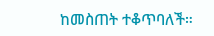ከመስጠት ተቆጥባለች።